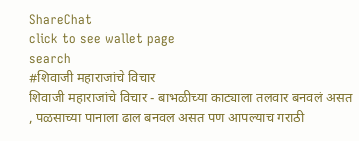ShareChat
click to see wallet page
search
#शिवाजी महाराजांचे विचार
शिवाजी महाराजांचे विचार - बाभळीच्या काट्याला तलवार बनवलं असत , पळसाच्या पानाला ढाल बनवल असत पण आपल्याच गराठी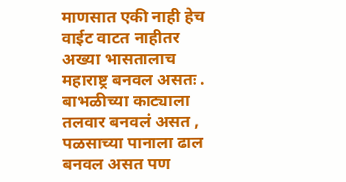माणसात एकी नाही हेच वाईट वाटत नाहीतर अख्या भासतालाच महाराष्ट्र बनवल असतः . बाभळीच्या काट्याला तलवार बनवलं असत , पळसाच्या पानाला ढाल बनवल असत पण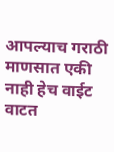आपल्याच गराठी माणसात एकी नाही हेच वाईट वाटत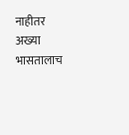नाहीतर अख्या भासतालाच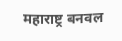महाराष्ट्र बनवल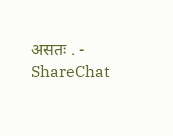असतः . - ShareChat